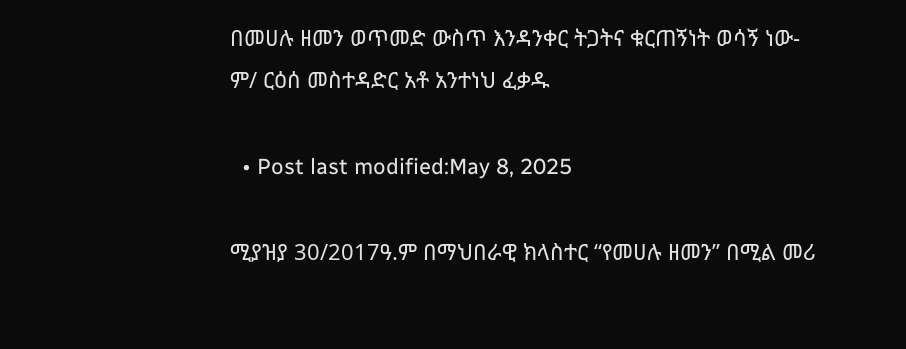በመሀሉ ዘመን ወጥመድ ውስጥ እንዳንቀር ትጋትና ቁርጠኝነት ወሳኝ ነው-ም/ ርዕሰ መስተዳድር አቶ አንተነህ ፈቃዱ

  • Post last modified:May 8, 2025

ሚያዝያ 30/2017ዓ.ም በማህበራዊ ክላስተር “የመሀሉ ዘመን” በሚል መሪ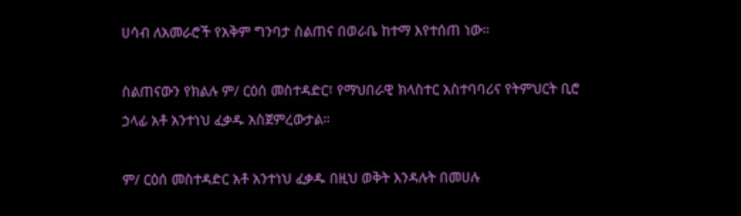ሀሳብ ለአመራሮች የአቅም ግንባታ ስልጠና በወራቤ ከተማ እየተሰጠ ነው።

ስልጠናውን የክልሉ ም/ ርዕሰ መስተዳድር፣ የማህበራዊ ክላስተር አስተባባሪና የትምህርት ቢሮ ኃላፊ አቶ አንተነህ ፈቃዱ አስጀምረውታል።

ም/ ርዕሰ መስተዳድር አቶ አንተነህ ፈቃዱ በዚህ ወቅት እንዳሉት በመሀሉ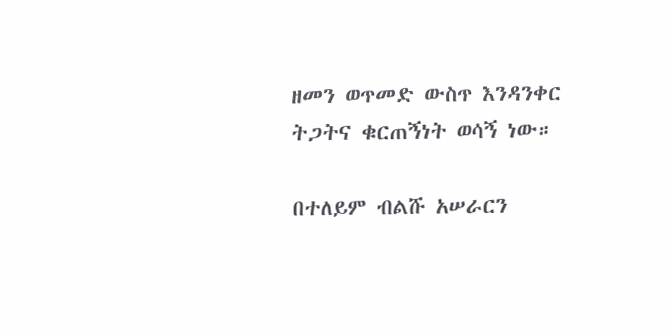ዘመን ወጥመድ ውስጥ እንዳንቀር ትጋትና ቁርጠኝነት ወሳኝ ነው።

በተለይም ብልሹ አሠራርን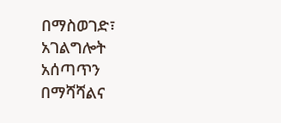በማስወገድ፣ አገልግሎት አሰጣጥን በማሻሻልና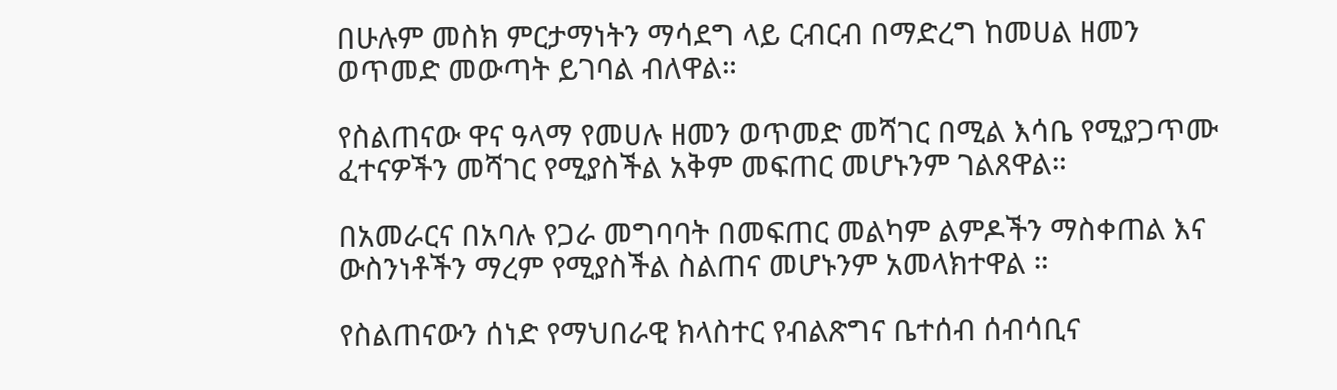በሁሉም መስክ ምርታማነትን ማሳደግ ላይ ርብርብ በማድረግ ከመሀል ዘመን ወጥመድ መውጣት ይገባል ብለዋል።

የስልጠናው ዋና ዓላማ የመሀሉ ዘመን ወጥመድ መሻገር በሚል እሳቤ የሚያጋጥሙ ፈተናዎችን መሻገር የሚያስችል አቅም መፍጠር መሆኑንም ገልጸዋል።

በአመራርና በአባሉ የጋራ መግባባት በመፍጠር መልካም ልምዶችን ማስቀጠል እና ውስንነቶችን ማረም የሚያስችል ስልጠና መሆኑንም አመላክተዋል ።

የስልጠናውን ሰነድ የማህበራዊ ክላስተር የብልጽግና ቤተሰብ ሰብሳቢና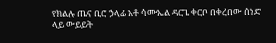የክልሉ ጤና ቢሮ ኃላፊ አቶ ሳሙኤል ዳርጌ ቀርቦ በቀረበው ሰነድ ላይ ውይይት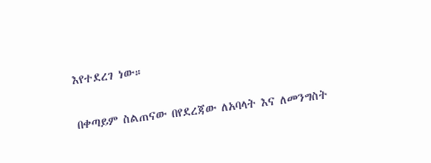እየተደረገ ነው።

በቀጣይም ስልጠናው በየደረጃው ለአባላት እና ለመንግስት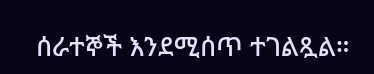ሰራተኞች እንደሚሰጥ ተገልጿል።